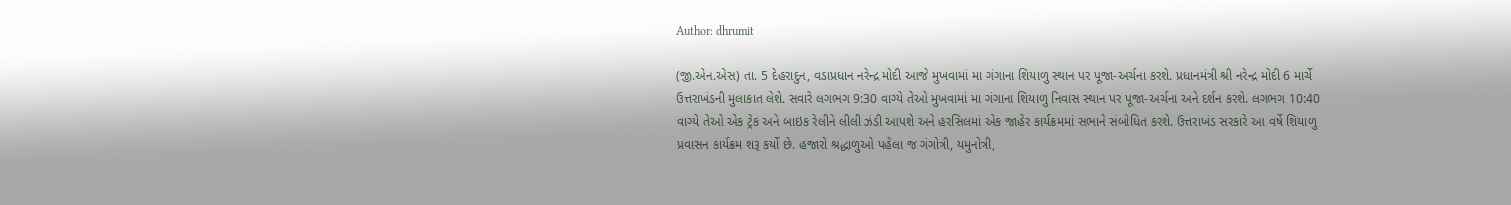Author: dhrumit

(જી.એન.એસ) તા. 5 દેહરાદુન, વડાપ્રધાન નરેન્દ્ર મોદી આજે મુખવામાં મા ગંગાના શિયાળુ સ્થાન પર પૂજા-અર્ચના કરશે. પ્રધાનમંત્રી શ્રી નરેન્દ્ર મોદી 6 માર્ચે ઉત્તરાખંડની મુલાકાત લેશે. સવારે લગભગ 9:30 વાગ્યે તેઓ મુખવામાં મા ગંગાના શિયાળુ નિવાસ સ્થાન પર પૂજા-અર્ચના અને દર્શન કરશે. લગભગ 10:40 વાગ્યે તેઓ એક ટ્રેક અને બાઇક રેલીને લીલી ઝંડી આપશે અને હરસિલમાં એક જાહેર કાર્યક્રમમાં સભાને સંબોધિત કરશે. ઉત્તરાખંડ સરકારે આ વર્ષે શિયાળુ પ્રવાસન કાર્યક્રમ શરૂ કર્યો છે. હજારો શ્રદ્ધાળુઓ પહેલા જ ગંગોત્રી, યમુનોત્રી,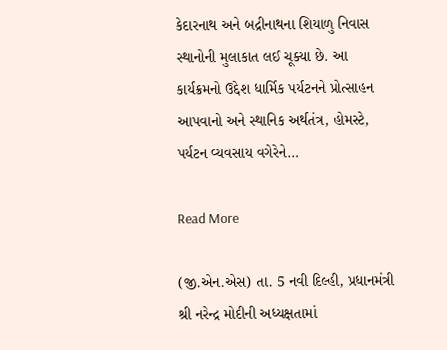કેદારનાથ અને બદ્રીનાથના શિયાળુ નિવાસ સ્થાનોની મુલાકાત લઈ ચૂક્યા છે. આ કાર્યક્રમનો ઉદ્દેશ ધાર્મિક પર્યટનને પ્રોત્સાહન આપવાનો અને સ્થાનિક અર્થતંત્ર, હોમસ્ટે, પર્યટન વ્યવસાય વગેરેને…

Read More

(જી.એન.એસ) તા. 5 નવી દિલ્હી, પ્રધાનમંત્રી શ્રી નરેન્દ્ર મોદીની અધ્યક્ષતામાં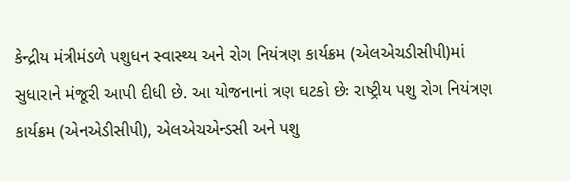કેન્દ્રીય મંત્રીમંડળે પશુધન સ્વાસ્થ્ય અને રોગ નિયંત્રણ કાર્યક્રમ (એલએચડીસીપી)માં સુધારાને મંજૂરી આપી દીધી છે. આ યોજનાનાં ત્રણ ઘટકો છેઃ રાષ્ટ્રીય પશુ રોગ નિયંત્રણ કાર્યક્રમ (એનએડીસીપી), એલએચએન્ડસી અને પશુ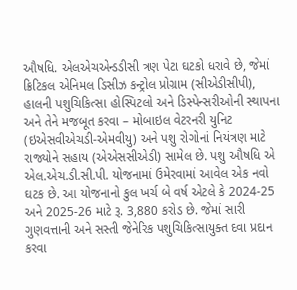ઔષધિ. એલએચએન્ડડીસી ત્રણ પેટા ઘટકો ધરાવે છે, જેમાં ક્રિટિકલ એનિમલ ડિસીઝ કન્ટ્રોલ પ્રોગ્રામ (સીએડીસીપી), હાલની પશુચિકિત્સા હોસ્પિટલો અને ડિસ્પેન્સરીઓની સ્થાપના અને તેને મજબૂત કરવા – મોબાઇલ વેટરનરી યુનિટ (ઇએસવીએચડી-એમવીયુ) અને પશુ રોગોનાં નિયંત્રણ માટે રાજ્યોને સહાય (એએસસીએડી) સામેલ છે. પશુ ઔષધિ એ એલ.એચ.ડી.સી.પી. યોજનામાં ઉમેરવામાં આવેલ એક નવો ઘટક છે. આ યોજનાનો કુલ ખર્ચ બે વર્ષ એટલે કે 2024-25 અને 2025-26 માટે રૂ. 3,880 કરોડ છે. જેમાં સારી ગુણવત્તાની અને સસ્તી જેનેરિક પશુચિકિત્સાયુક્ત દવા પ્રદાન કરવા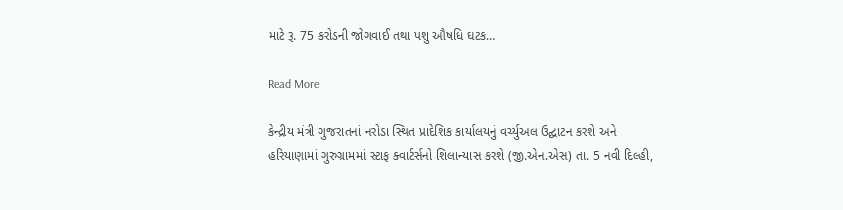માટે રૂ. 75 કરોડની જોગવાઈ તથા પશુ ઔષધિ ઘટક…

Read More

કેન્દ્રીય મંત્રી ગુજરાતનાં નરોડા સ્થિત પ્રાદેશિક કાર્યાલયનું વર્ચ્યુઅલ ઉદ્ઘાટન કરશે અને હરિયાણામાં ગુરુગ્રામમાં સ્ટાફ ક્વાર્ટર્સનો શિલાન્યાસ કરશે (જી.એન.એસ) તા. 5 નવી દિલ્હી,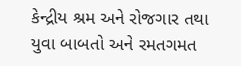કેન્દ્રીય શ્રમ અને રોજગાર તથા યુવા બાબતો અને રમતગમત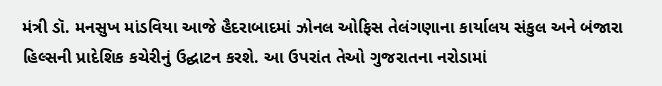મંત્રી ડૉ. મનસુખ માંડવિયા આજે હૈદરાબાદમાં ઝોનલ ઓફિસ તેલંગણાના કાર્યાલય સંકુલ અને બંજારા હિલ્સની પ્રાદેશિક કચેરીનું ઉદ્ઘાટન કરશે. આ ઉપરાંત તેઓ ગુજરાતના નરોડામાં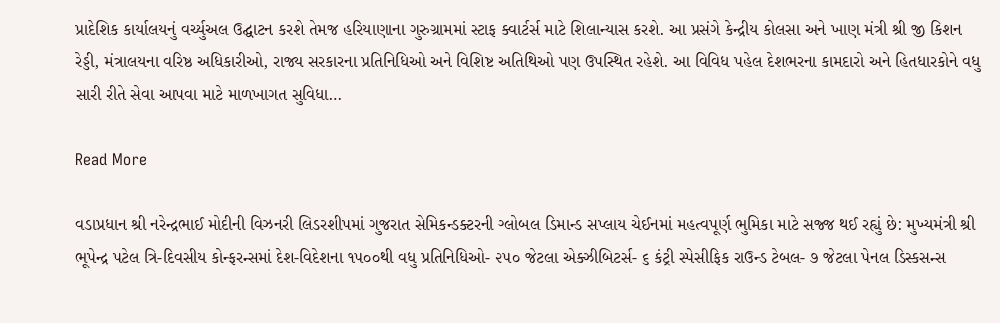પ્રાદેશિક કાર્યાલયનું વર્ચ્યુઅલ ઉદ્ઘાટન કરશે તેમજ હરિયાણાના ગુરુગ્રામમાં સ્ટાફ ક્વાર્ટર્સ માટે શિલાન્યાસ કરશે. આ પ્રસંગે કેન્દ્રીય કોલસા અને ખાણ મંત્રી શ્રી જી કિશન રેડ્ડી, મંત્રાલયના વરિષ્ઠ અધિકારીઓ, રાજ્ય સરકારના પ્રતિનિધિઓ અને વિશિષ્ટ અતિથિઓ પણ ઉપસ્થિત રહેશે. આ વિવિધ પહેલ દેશભરના કામદારો અને હિતધારકોને વધુ સારી રીતે સેવા આપવા માટે માળખાગત સુવિધા…

Read More

વડાપ્રધાન શ્રી નરેન્દ્રભાઈ મોદીની વિઝનરી લિડરશીપમાં ગુજરાત સેમિકન્ડક્ટરની ગ્લોબલ ડિમાન્ડ સપ્લાય ચેઈનમાં મહત્વપૂર્ણ ભુમિકા માટે સજ્જ થઈ રહ્યું છે: મુખ્યમંત્રી શ્રી ભૂપેન્દ્ર પટેલ ત્રિ-દિવસીય કોન્ફરન્સમાં દેશ-વિદેશના ૧૫૦૦થી વધુ પ્રતિનિધિઓ- ૨૫૦ જેટલા એક્ઝીબિટર્સ- ૬ કંટ્રી સ્પેસીફિક રાઉન્ડ ટેબલ- ૭ જેટલા પેનલ ડિસ્કસન્સ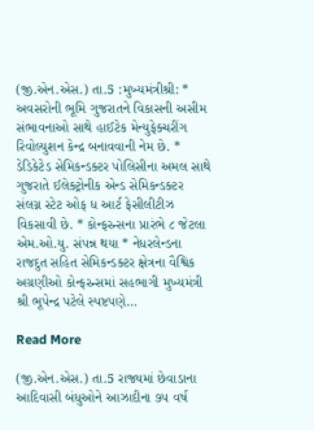(જી.એન.એસ.) તા.5 :મુખ્યમંત્રીશ્રી: * અવસરોની ભૂમિ ગુજરાતને વિકાસની અસીમ સંભાવનાઓ સાથે હાઈટેક મેન્યુફેક્ચરીંગ રિવોલ્યુશન કેન્દ્ર બનાવવાની નેમ છે. * ડેડિકેટેડ સેમિકન્ડક્ટર પોલિસીના અમલ સાથે ગુજરાતે ઈલેક્ટ્રોનીક એન્ડ સેમિકન્ડક્ટર સંલગ્ન સ્ટેટ ઓફ ધ આર્ટ ફેસીલીટીઝ વિકસાવી છે. * કોન્ફરન્સના પ્રારંભે ૮ જેટલા એમ.ઓ.યુ. સંપન્ન થયા * નેધરલેન્ડના રાજદુત સહિત સેમિકન્ડક્ટર ક્ષેત્રના વૈશ્વિક અગ્રણીઓ કોન્ફરન્સમાં સહભાગી મુખ્યમંત્રી શ્રી ભૂપેન્દ્ર પટેલે સ્પષ્ટપણે…

Read More

(જી.એન.એસ.) તા.5 રાજ્યમાં છેવાડાના આદિવાસી બંધુઓને આઝાદીના ૭૫ વર્ષ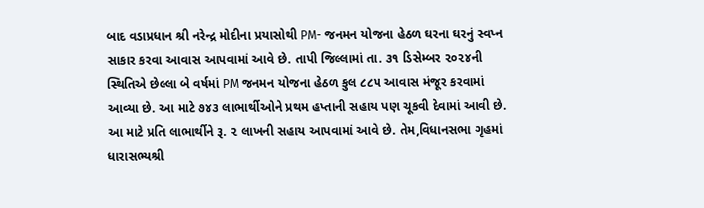બાદ વડાપ્રધાન શ્રી નરેન્દ્ર મોદીના પ્રયાસોથી PM- જનમન યોજના હેઠળ ઘરના ઘરનું સ્વપ્ન સાકાર કરવા આવાસ આપવામાં આવે છે. તાપી જિલ્લામાં તા. ૩૧ ડિસેમ્બર ૨૦૨૪ની સ્થિતિએ છેલ્લા બે વર્ષમાં PM જનમન યોજના હેઠળ કુલ ૮૮૫ આવાસ મંજૂર કરવામાં આવ્યા છે. આ માટે ૭૪૩ લાભાર્થીઓને પ્રથમ હપ્તાની સહાય પણ ચૂકવી દેવામાં આવી છે. આ માટે પ્રતિ લાભાર્થીને રૂ. ૨ લાખની સહાય આપવામાં આવે છે. તેમ,વિધાનસભા ગૃહમાં ધારાસભ્યશ્રી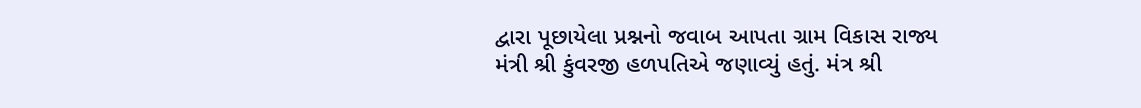દ્વારા પૂછાયેલા પ્રશ્નનો જવાબ આપતા ગ્રામ વિકાસ રાજ્ય મંત્રી શ્રી કુંવરજી હળપતિએ જણાવ્યું હતું. મંત્ર શ્રી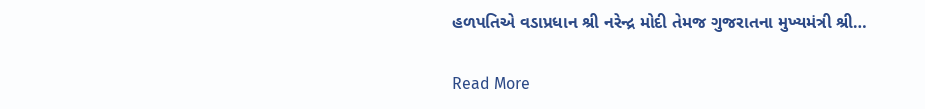હળપતિએ વડાપ્રધાન શ્રી નરેન્દ્ર મોદી તેમજ ગુજરાતના મુખ્યમંત્રી શ્રી…

Read More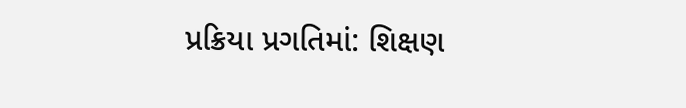પ્રક્રિયા પ્રગતિમાં: શિક્ષણ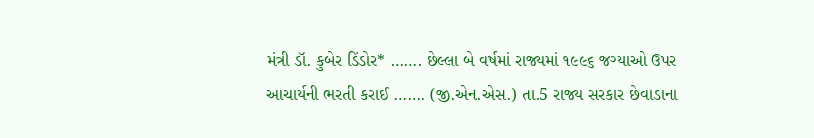મંત્રી ડૉ. કુબેર ડિંડોર* ……. છેલ્લા બે વર્ષમાં રાજ્યમાં ૧૯૯૬ જગ્યાઓ ઉપર આચાર્યની ભરતી કરાઈ ……. (જી.એન.એસ.) તા.5 રાજ્ય સરકાર છેવાડાના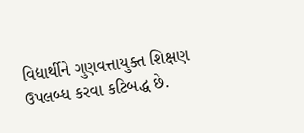વિદ્યાર્થીને ગુણવત્તાયુક્ત શિક્ષણ ઉપલબ્ધ કરવા કટિબદ્ધ છે.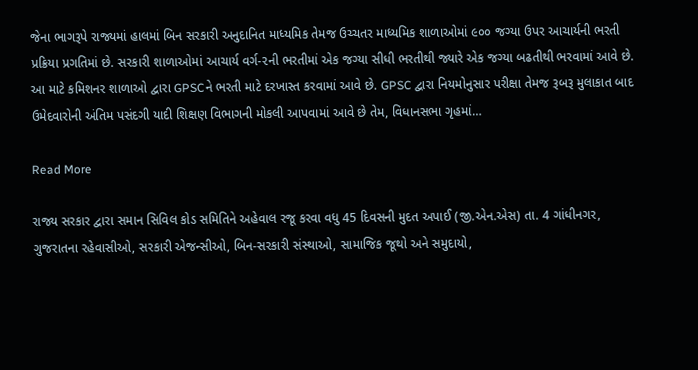જેના ભાગરૂપે રાજ્યમાં હાલમાં બિન સરકારી અનુદાનિત માધ્યમિક તેમજ ઉચ્ચતર માધ્યમિક શાળાઓમાં ૯૦૦ જગ્યા ઉપર આચાર્યની ભરતી પ્રક્રિયા પ્રગતિમાં છે. સરકારી શાળાઓમાં આચાર્ય વર્ગ-૨ની ભરતીમાં એક જગ્યા સીધી ભરતીથી જ્યારે એક જગ્યા બઢતીથી ભરવામાં આવે છે. આ માટે કમિશનર શાળાઓ દ્વારા GPSCને ભરતી માટે દરખાસ્ત કરવામાં આવે છે. GPSC દ્વારા નિયમોનુસાર પરીક્ષા તેમજ રૂબરૂ મુલાકાત બાદ ઉમેદવારોની અંતિમ પસંદગી યાદી શિક્ષણ વિભાગની મોકલી આપવામાં આવે છે તેમ, વિધાનસભા ગૃહમાં…

Read More

રાજ્ય સરકાર દ્વારા સમાન સિવિલ કોડ સમિતિને અહેવાલ રજૂ કરવા વધુ 45 દિવસની મુદત અપાઈ (જી.એન.એસ) તા. 4 ગાંધીનગર, ગુજરાતના રહેવાસીઓ, સરકારી એજન્સીઓ, બિન-સરકારી સંસ્થાઓ, સામાજિક જૂથો અને સમુદાયો,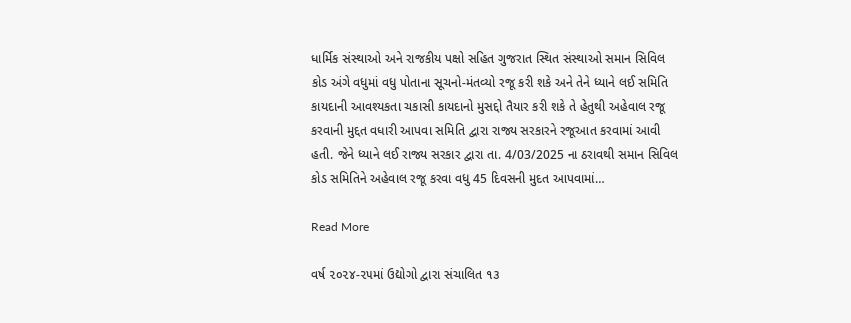ધાર્મિક સંસ્થાઓ અને રાજકીય પક્ષો સહિત ગુજરાત સ્થિત સંસ્થાઓ સમાન સિવિલ કોડ અંગે વધુમાં વધુ પોતાના સૂચનો-મંતવ્યો રજૂ કરી શકે અને તેને ધ્યાને લઈ સમિતિ કાયદાની આવશ્યકતા ચકાસી કાયદાનો મુસદ્દો તૈયાર કરી શકે તે હેતુથી અહેવાલ રજૂ કરવાની મુદ્દત વધારી આપવા સમિતિ દ્વારા રાજ્ય સરકારને રજૂઆત કરવામાં આવી હતી. જેને ધ્યાને લઈ રાજ્ય સરકાર દ્વારા તા. 4/03/2025 ના ઠરાવથી સમાન સિવિલ કોડ સમિતિને અહેવાલ રજૂ કરવા વધુ 45 દિવસની મુદત આપવામાં…

Read More

વર્ષ ૨૦૨૪-૨૫માં ઉદ્યોગો દ્વારા સંચાલિત ૧૩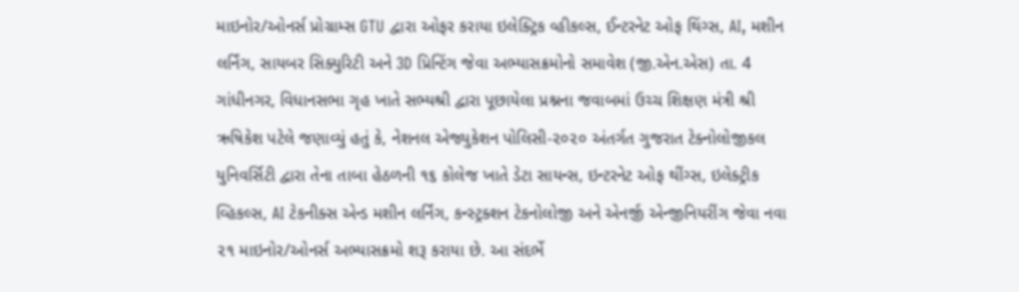માઇનોર/ઓનર્સ પ્રોગ્રામ્સ GTU દ્વારા ઓફર કરાયા ઇલેક્ટ્રિક વ્હીકલ્સ, ઈન્ટરનેટ ઓફ થિંગ્સ, AI, મશીન લર્નિંગ, સાયબર સિક્યુરિટી અને 3D પ્રિન્ટિંગ જેવા અભ્યાસક્રમોનો સમાવેશ (જી.એન.એસ) તા. 4 ગાંધીનગર, વિધાનસભા ગૃહ ખાતે સભ્યશ્રી દ્વારા પૂછાયેલા પ્રશ્નના જવાબમાં ઉચ્ચ શિક્ષણ મંત્રી શ્રી ઋષિકેશ પટેલે જણાવ્યું હતું કે, નેશનલ એજ્યુકેશન પોલિસી-૨૦૨૦ અંતર્ગત ગુજરાત ટેક્નોલોજીકલ યુનિવર્સિટી દ્વારા તેના તાબા હેઠળની ૧૬ કોલેજ ખાતે ડેટા સાયન્સ, ઇન્ટરનેટ ઓફ થીંગ્સ, ઇલેક્ટ્રીક વ્હિકલ્સ, AI ટેકનીક્સ એન્ડ મશીન લર્નિંગ, કન્સ્ટ્રક્શન ટેકનોલોજી અને એનર્જી એન્જીનિયરીંગ જેવા નવા ૨૧ માઇનોર/ઓનર્સ અભ્યાસક્રમો શરૂ કરાયા છે. આ સંદર્ભે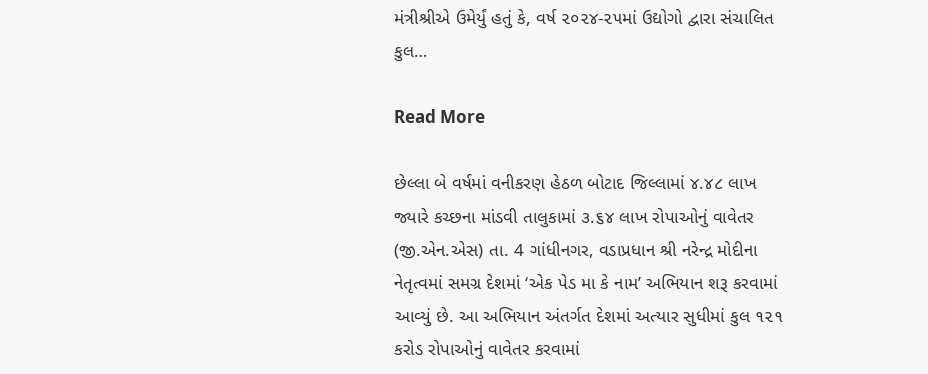મંત્રીશ્રીએ ઉમેર્યું હતું કે, વર્ષ ૨૦૨૪-૨૫માં ઉદ્યોગો દ્વારા સંચાલિત કુલ…

Read More

છેલ્લા બે વર્ષમાં વનીકરણ હેઠળ બોટાદ જિલ્લામાં ૪.૪૮ લાખ જ્યારે કચ્છના માંડવી તાલુકામાં ૩.૬૪ લાખ રોપાઓનું વાવેતર (જી.એન.એસ) તા. 4 ગાંધીનગર, વડાપ્રધાન શ્રી નરેન્દ્ર મોદીના નેતૃત્વમાં સમગ્ર દેશમાં ‘એક પેડ મા કે નામ’ અભિયાન શરૂ કરવામાં આવ્યું છે. આ અભિયાન અંતર્ગત દેશમાં અત્યાર સુધીમાં કુલ ૧૨૧ કરોડ રોપાઓનું વાવેતર કરવામાં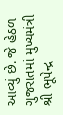આવ્યું છે. જે હેઠળ ગુજરાતમાં મુખ્યમંત્રી શ્રી ભૂપેન્દ્ર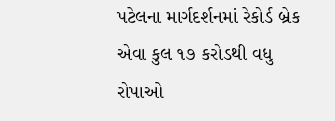પટેલના માર્ગદર્શનમાં રેકોર્ડ બ્રેક એવા કુલ ૧૭ કરોડથી વધુ રોપાઓ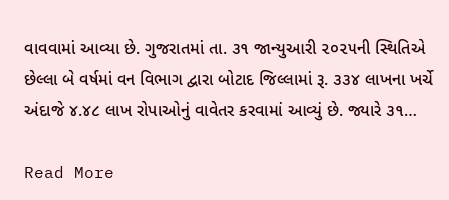વાવવામાં આવ્યા છે. ગુજરાતમાં તા. ૩૧ જાન્યુઆરી ૨૦૨૫ની સ્થિતિએ છેલ્લા બે વર્ષમાં વન વિભાગ દ્વારા બોટાદ જિલ્લામાં રૂ. ૩૩૪ લાખના ખર્ચે અંદાજે ૪.૪૮ લાખ રોપાઓનું વાવેતર કરવામાં આવ્યું છે. જ્યારે ૩૧…

Read More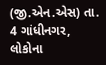(જી.એન.એસ) તા. 4 ગાંધીનગર, લોકોના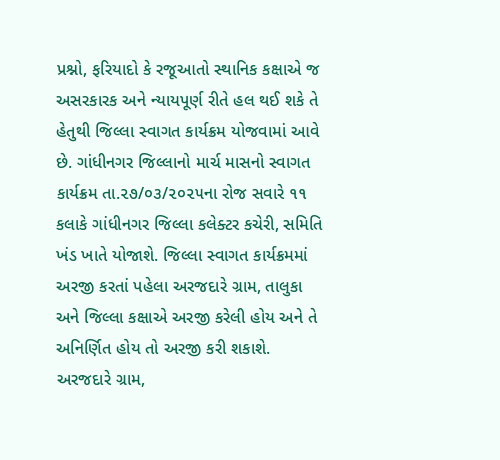પ્રશ્નો, ફરિયાદો કે રજૂઆતો સ્થાનિક કક્ષાએ જ અસરકારક અને ન્યાયપૂર્ણ રીતે હલ થઈ શકે તે હેતુથી જિલ્લા સ્વાગત કાર્યક્રમ યોજવામાં આવે છે. ગાંધીનગર જિલ્લાનો માર્ચ માસનો સ્વાગત કાર્યક્રમ તા.૨૭/૦૩/૨૦૨૫ના રોજ સવારે ૧૧ કલાકે ગાંધીનગર જિલ્લા કલેક્ટર કચેરી, સમિતિ ખંડ ખાતે યોજાશે. જિલ્લા સ્વાગત કાર્યક્રમમાં અરજી કરતાં પહેલા અરજદારે ગ્રામ, તાલુકા અને જિલ્લા કક્ષાએ અરજી કરેલી હોય અને તે અનિર્ણિત હોય તો અરજી કરી શકાશે. અરજદારે ગ્રામ,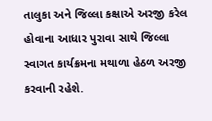તાલુકા અને જિલ્લા કક્ષાએ અરજી કરેલ હોવાના આધાર પુરાવા સાથે જિલ્લા સ્વાગત કાર્યક્રમના મથાળા હેઠળ અરજી કરવાની રહેશે.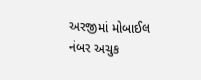અરજીમાં મોબાઈલ નંબર અચુક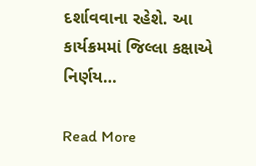દર્શાવવાના રહેશે. આ કાર્યક્રમમાં જિલ્લા કક્ષાએ નિર્ણય…

Read More